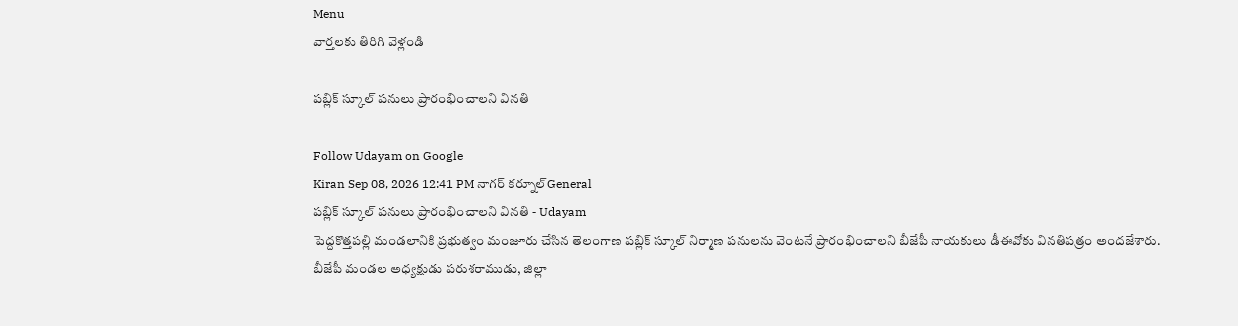Menu
వార్తలకు తిరిగి వెళ్లండి

పబ్లిక్ స్కూల్ పనులు ప్రారంభించాలని వినతి

Follow Udayam on Google
Kiran Sep 08, 2026 12:41 PM నాగర్ కర్నూల్General
పబ్లిక్ స్కూల్ పనులు ప్రారంభించాలని వినతి - Udayam
పెద్దకొత్తపల్లి మండలానికి ప్రభుత్వం మంజూరు చేసిన తెలంగాణ పబ్లిక్ స్కూల్ నిర్మాణ పనులను వెంటనే ప్రారంభించాలని బీజేపీ నాయకులు డీఈవోకు వినతిపత్రం అందజేశారు. బీజేపీ మండల అధ్యక్షుడు పరుశరాముడు, జిల్లా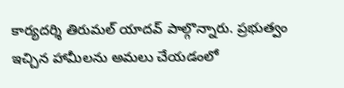కార్యదర్శి తిరుమల్ యాదవ్ పాల్గొన్నారు. ప్రభుత్వం ఇచ్చిన హామీలను అమలు చేయడంలో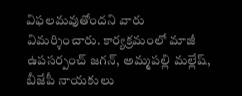విఫలమవుతోందని వారు విమర్శించారు. కార్యక్రమంలో మాజీ ఉపసర్పంచ్ జగన్, అమ్మపల్లి మల్లేష్, బీజేపీ నాయకులు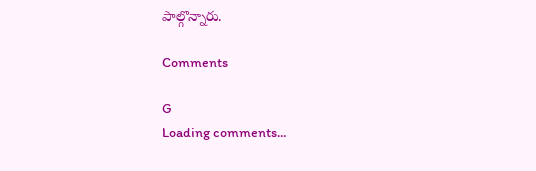పాల్గొన్నారు.

Comments

G
Loading comments...